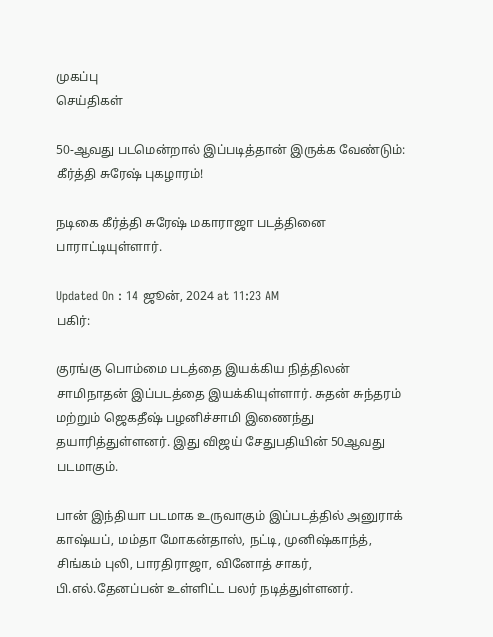முகப்பு
செய்திகள்

50-ஆவது படமென்றால் இப்படித்தான் இருக்க வேண்டும்: கீர்த்தி சுரேஷ் புகழாரம்!

நடிகை கீர்த்தி சுரேஷ் மகாராஜா படத்தினை பாராட்டியுள்ளார்.

Updated On : 14 ஜூன், 2024 at 11:23 AM
பகிர்:

குரங்கு பொம்மை படத்தை இயக்கிய நித்திலன் சாமிநாதன் இப்படத்தை இயக்கியுள்ளார். சுதன் சுந்தரம் மற்றும் ஜெகதீஷ் பழனிச்சாமி இணைந்து தயாரித்துள்ளனர். இது விஜய் சேதுபதியின் 50ஆவது படமாகும்.

பான் இந்தியா படமாக உருவாகும் இப்படத்தில் அனுராக் காஷ்யப், மம்தா மோகன்தாஸ், நட்டி, முனிஷ்காந்த், சிங்கம் புலி, பாரதிராஜா, வினோத் சாகர், பி.எல்.தேனப்பன் உள்ளிட்ட பலர் நடித்துள்ளனர்.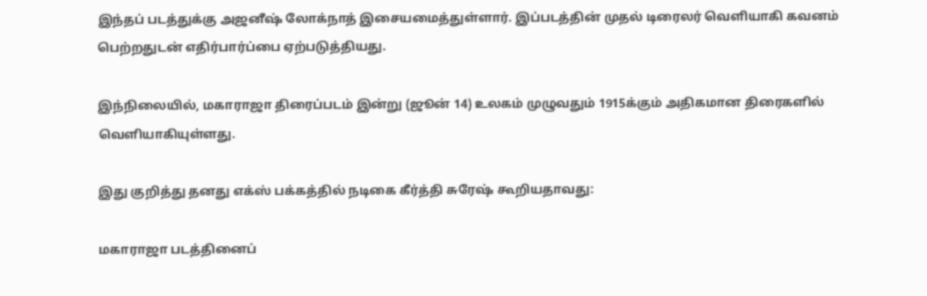இந்தப் படத்துக்கு அஜனீஷ் லோக்நாத் இசையமைத்துள்ளார். இப்படத்தின் முதல் டிரைலர் வெளியாகி கவனம் பெற்றதுடன் எதிர்பார்ப்பை ஏற்படுத்தியது.

இந்நிலையில், மகாராஜா திரைப்படம் இன்று (ஜூன் 14) உலகம் முழுவதும் 1915க்கும் அதிகமான திரைகளில் வெளியாகியுள்ளது.

இது குறித்து தனது எக்ஸ் பக்கத்தில் நடிகை கீர்த்தி சுரேஷ் கூறியதாவது:

மகாராஜா படத்தினைப்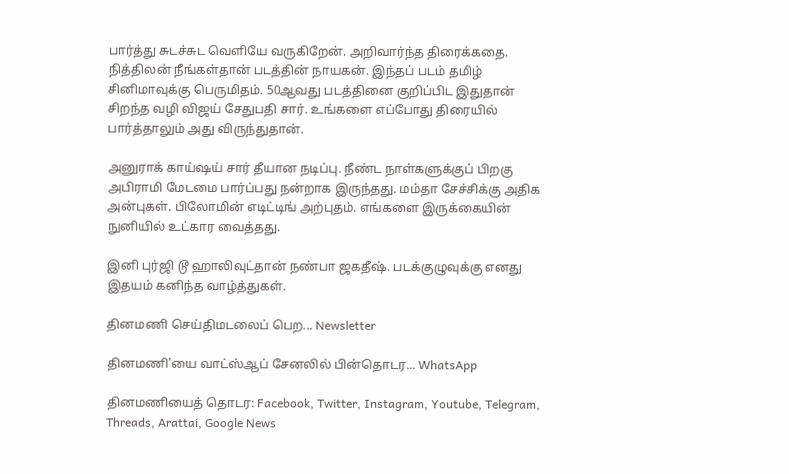பார்த்து சுடச்சுட வெளியே வருகிறேன். அறிவார்ந்த திரைக்கதை. நித்திலன் நீங்கள்தான் படத்தின் நாயகன். இந்தப் படம் தமிழ் சினிமாவுக்கு பெருமிதம். 50ஆவது படத்தினை குறிப்பிட இதுதான் சிறந்த வழி விஜய் சேதுபதி சார். உங்களை எப்போது திரையில் பார்த்தாலும் அது விருந்துதான்.

அனுராக் காய்ஷய் சார் தீயான நடிப்பு. நீண்ட நாள்களுக்குப் பிறகு அபிராமி மேடமை பார்ப்பது நன்றாக இருந்தது. மம்தா சேச்சிக்கு அதிக அன்புகள். பிலோமின் எடிட்டிங் அற்புதம். எங்களை இருக்கையின் நுனியில் உட்கார வைத்தது.

இனி புர்ஜி டூ ஹாலிவுட்தான் நண்பா ஜகதீஷ். படக்குழுவுக்கு எனது இதயம் கனிந்த வாழ்த்துகள்.

தினமணி செய்திமடலைப் பெற... Newsletter

தினமணி'யை வாட்ஸ்ஆப் சேனலில் பின்தொடர... WhatsApp

தினமணியைத் தொடர: Facebook, Twitter, Instagram, Youtube, Telegram, Threads, Arattai, Google News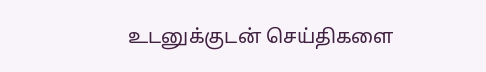உடனுக்குடன் செய்திகளை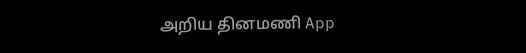அறிய தினமணி App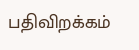பதிவிறக்கம்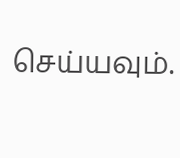செய்யவும்.